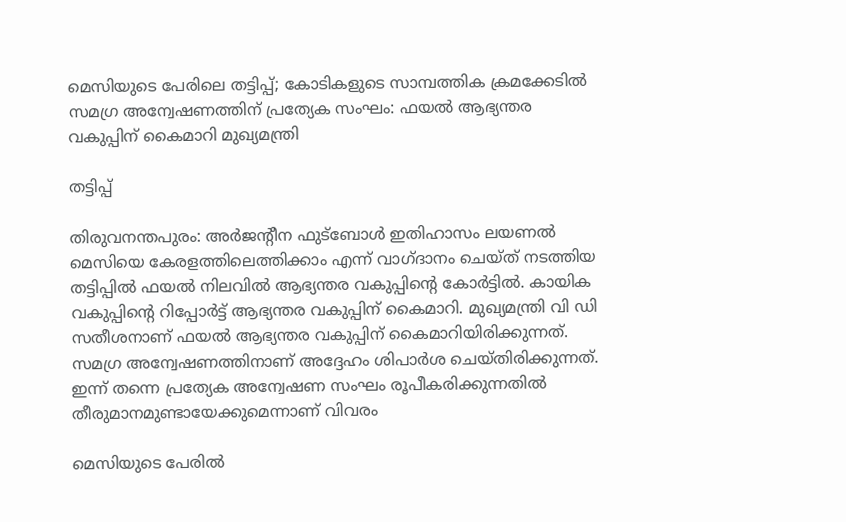മെസിയുടെ പേരിലെ തട്ടിപ്പ്; കോടികളുടെ സാമ്പത്തിക ക്രമക്കേടിൽ സമഗ്ര അന്വേഷണത്തിന് പ്രത്യേക സംഘം: ഫയൽ ആഭ്യന്തര വകുപ്പിന് കൈമാറി മുഖ്യമന്ത്രി

തട്ടിപ്പ്

തിരുവനന്തപുരം: അര്‍ജന്റീന ഫുട്‌ബോള്‍ ഇതിഹാസം ലയണല്‍ മെസിയെ കേരളത്തിലെത്തിക്കാം എന്ന് വാഗ്ദാനം ചെയ്ത് നടത്തിയ തട്ടിപ്പില്‍ ഫയല്‍ നിലവില്‍ ആഭ്യന്തര വകുപ്പിന്റെ കോര്‍ട്ടില്‍. കായിക വകുപ്പിന്റെ റിപ്പോര്‍ട്ട് ആഭ്യന്തര വകുപ്പിന് കൈമാറി. മുഖ്യമന്ത്രി വി ഡി സതീശനാണ് ഫയല്‍ ആഭ്യന്തര വകുപ്പിന് കൈമാറിയിരിക്കുന്നത്. സമഗ്ര അന്വേഷണത്തിനാണ് അദ്ദേഹം ശിപാര്‍ശ ചെയ്തിരിക്കുന്നത്. ഇന്ന് തന്നെ പ്രത്യേക അന്വേഷണ സംഘം രൂപീകരിക്കുന്നതില്‍ തീരുമാനമുണ്ടായേക്കുമെന്നാണ് വിവരം

മെസിയുടെ പേരില്‍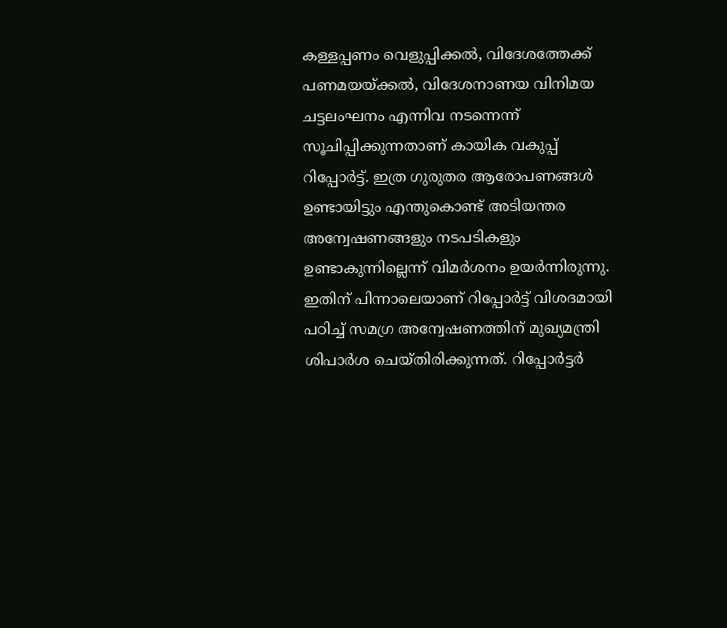കള്ളപ്പണം വെളുപ്പിക്കല്‍, വിദേശത്തേക്ക് പണമയയ്ക്കല്‍, വിദേശനാണയ വിനിമയ ചട്ടലംഘനം എന്നിവ നടന്നെന്ന് സൂചിപ്പിക്കുന്നതാണ് കായിക വകുപ്പ് റിപ്പോര്‍ട്ട്. ഇത്ര ഗുരുതര ആരോപണങ്ങള്‍ ഉണ്ടായിട്ടും എന്തുകൊണ്ട് അടിയന്തര അന്വേഷണങ്ങളും നടപടികളും ഉണ്ടാകുന്നില്ലെന്ന് വിമര്‍ശനം ഉയര്‍ന്നിരുന്നു. ഇതിന് പിന്നാലെയാണ് റിപ്പോര്‍ട്ട് വിശദമായി പഠിച്ച് സമഗ്ര അന്വേഷണത്തിന് മുഖ്യമന്ത്രി ശിപാര്‍ശ ചെയ്തിരിക്കുന്നത്. റിപ്പോര്‍ട്ടര്‍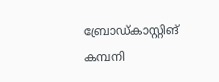ബ്രോഡ്കാസ്റ്റിങ് കമ്പനി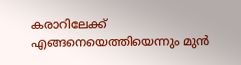കരാറിലേക്ക് എങ്ങനെയെത്തിയെന്നും മുന്‍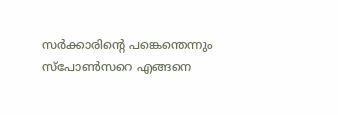സര്‍ക്കാരിന്റെ പങ്കെന്തെന്നും സ്‌പോണ്‍സറെ എങ്ങനെ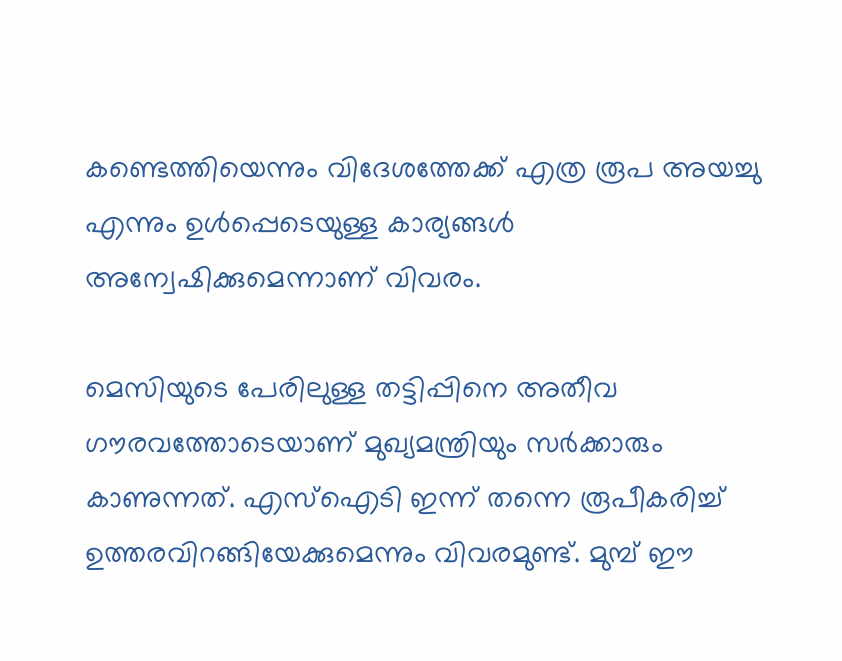കണ്ടെത്തിയെന്നും വിദേശത്തേക്ക് എത്ര രൂപ അയച്ചു എന്നും ഉള്‍പ്പെടെയുള്ള കാര്യങ്ങള്‍ അന്വേഷിക്കുമെന്നാണ് വിവരം.

മെസിയുടെ പേരിലുള്ള തട്ടിപ്പിനെ അതീവ ഗൗരവത്തോടെയാണ് മുഖ്യമന്ത്രിയും സര്‍ക്കാരും കാണുന്നത്. എസ്‌ഐടി ഇന്ന് തന്നെ രൂപീകരിച്ച് ഉത്തരവിറങ്ങിയേക്കുമെന്നും വിവരമുണ്ട്. മുമ്പ് ഈ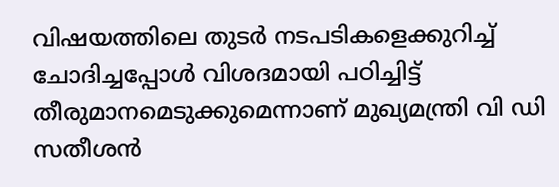വിഷയത്തിലെ തുടര്‍ നടപടികളെക്കുറിച്ച് ചോദിച്ചപ്പോള്‍ വിശദമായി പഠിച്ചിട്ട് തീരുമാനമെടുക്കുമെന്നാണ് മുഖ്യമന്ത്രി വി ഡി സതീശന്‍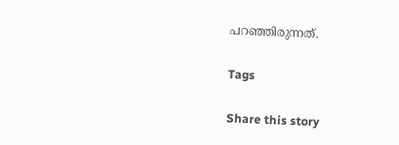പറഞ്ഞിരുന്നത്.

Tags

Share this story